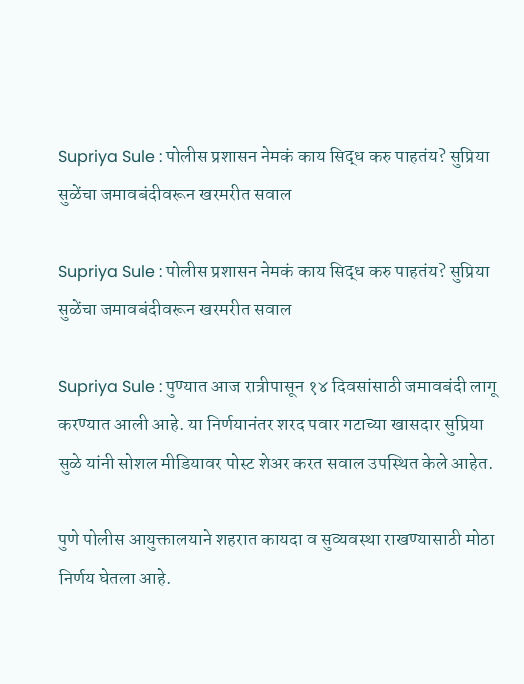Supriya Sule : पोलीस प्रशासन नेमकं काय सिद्ध करु पाहतंय? सुप्रिया सुळेंचा जमावबंदीवरून खरमरीत सवाल

Supriya Sule : पोलीस प्रशासन नेमकं काय सिद्ध करु पाहतंय? सुप्रिया सुळेंचा जमावबंदीवरून खरमरीत सवाल

Supriya Sule : पुण्यात आज रात्रीपासून १४ दिवसांसाठी जमावबंदी लागू करण्यात आली आहे. या निर्णयानंतर शरद पवार गटाच्या खासदार सुप्रिया सुळे यांनी सोशल मीडियावर पोस्ट शेअर करत सवाल उपस्थित केले आहेत.

पुणे पोलीस आयुक्तालयाने शहरात कायदा व सुव्यवस्था राखण्यासाठी मोठा निर्णय घेतला आहे.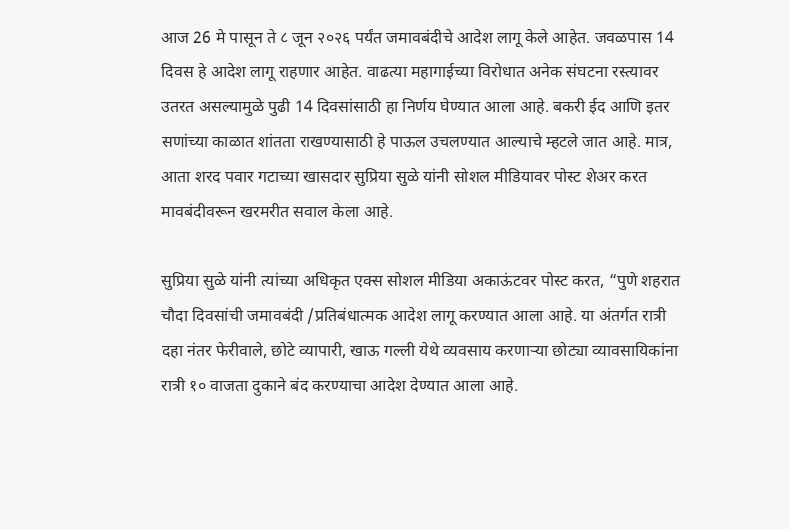आज 26 मे पासून ते ८ जून २०२६ पर्यंत जमावबंदीचे आदेश लागू केले आहेत. जवळपास 14 दिवस हे आदेश लागू राहणार आहेत. वाढत्या महागाईच्या विरोधात अनेक संघटना रस्त्यावर उतरत असल्यामुळे पुढी 14 दिवसांसाठी हा निर्णय घेण्यात आला आहे. बकरी ईद आणि इतर सणांच्या काळात शांतता राखण्यासाठी हे पाऊल उचलण्यात आल्याचे म्हटले जात आहे. मात्र, आता शरद पवार गटाच्या खासदार सुप्रिया सुळे यांनी सोशल मीडियावर पोस्ट शेअर करत मावबंदीवरून खरमरीत सवाल केला आहे.

सुप्रिया सुळे यांनी त्यांच्या अधिकृत एक्स सोशल मीडिया अकाऊंटवर पोस्ट करत, “पुणे शहरात चौदा दिवसांची जमावबंदी /प्रतिबंधात्मक आदेश लागू करण्यात आला आहे. या अंतर्गत रात्री दहा नंतर फेरीवाले, छोटे व्यापारी, खाऊ गल्ली येथे व्यवसाय करणाऱ्या छोट्या व्यावसायिकांना रात्री १० वाजता दुकाने बंद करण्याचा आदेश देण्यात आला आहे.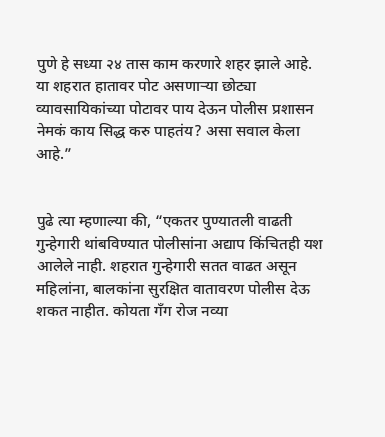पुणे हे सध्या २४ तास काम करणारे शहर झाले आहे. या शहरात हातावर पोट असणाऱ्या छोट्या व्यावसायिकांच्या पोटावर पाय देऊन पोलीस प्रशासन नेमकं काय सिद्ध करु पाहतंय? असा सवाल केला आहे.”


पुढे त्या म्हणाल्या की, “एकतर पुण्यातली वाढती गुन्हेगारी थांबविण्यात पोलीसांना अद्याप किंचितही यश आलेले नाही. शहरात गुन्हेगारी सतत वाढत असून महिलांना, बालकांना सुरक्षित वातावरण पोलीस देऊ शकत नाहीत. कोयता गँग रोज नव्या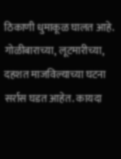ठिकाणी धुमाकूळ घालत आहे. गोळीबाराच्या, लूटमारीच्या, दहशत माजविल्याच्या घटना सर्रास घडत आहेत. कायदा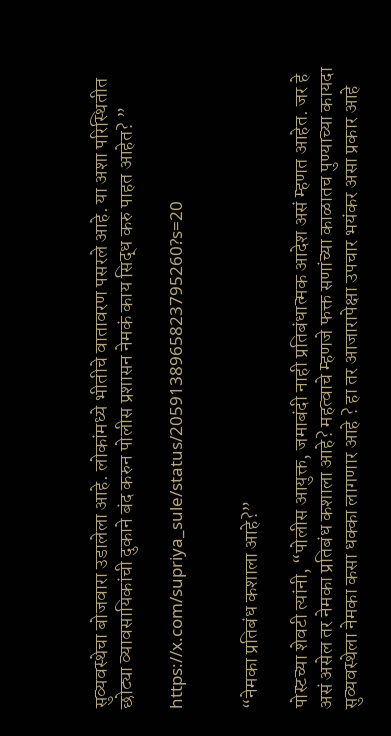सुव्यवस्थेचा बोजवारा उडालेला आहे. लोकांमध्ये भीतीचे वातावरण पसरले आहे. या अशा परिस्थितीत छोट्या व्यावसायिकांची दुकाने बंद करुन पोलीस प्रशासन नेमकं काय सिद्ध करु पाहत आहेत? ”

https://x.com/supriya_sule/status/2059138965823795260?s=20


“नेमका प्रतिबंध कशाला आहे?”

पोस्टच्या शेवटी त्यांनी, “पोलीस आयुक्त, जमाबंदी नाही प्रतिबंधात्मक आदेश असं म्हणत आहेत. जर हे असं असेल तर नेमका प्रतिबंध कशाला आहे? महत्वाचे म्हणजे फक्त सणांच्या काळातच पुण्याच्या कायदा सुव्यवस्थेला नेमका कसा धक्का लागणार आहे ? हा तर आजारापेक्षा उपचार भयंकर असा प्रकार आहे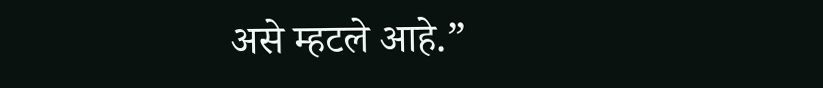असे म्हटले आहे.”